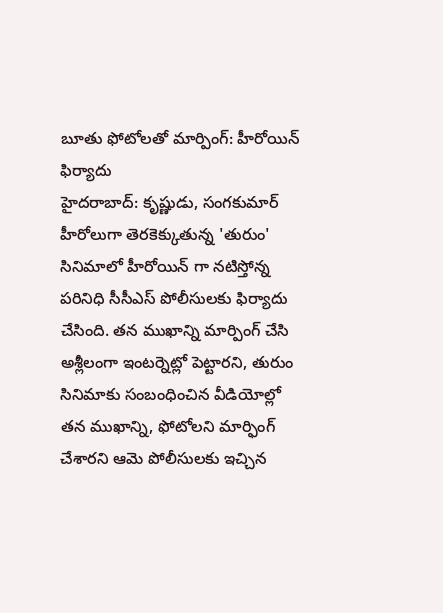బూతు ఫోటోలతో మార్పింగ్: హీరోయిన్ ఫిర్యాదు
హైదరాబాద్: కృష్ణుడు, సంగకుమార్ హీరోలుగా తెరకెక్కుతున్న 'తురుం' సినిమాలో హీరోయిన్ గా నటిస్తోన్న పరినిధి సీసీఎస్ పోలీసులకు ఫిర్యాదు చేసింది. తన ముఖాన్ని మార్పింగ్ చేసి అశ్లీలంగా ఇంటర్నెట్లో పెట్టారని, తురుం సినిమాకు సంబంధించిన వీడియోల్లో తన ముఖాన్ని, ఫోటోలని మార్ఫింగ్ చేశారని ఆమె పోలీసులకు ఇచ్చిన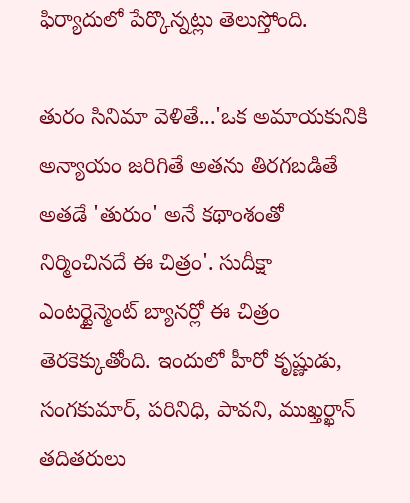ఫిర్యాదులో పేర్కొన్నట్లు తెలుస్తోంది.

తురం సినిమా వెళితే...'ఒక అమాయకునికి అన్యాయం జరిగితే అతను తిరగబడితే అతడే 'తురుం' అనే కథాంశంతో నిర్మించినదే ఈ చిత్రం'. సుదీక్షా ఎంటర్టైన్మెంట్ బ్యానర్లో ఈ చిత్రం తెరకెక్కుతోంది. ఇందులో హీరో కృష్ణుడు, సంగకుమార్, పరినిధి, పావని, ముఖ్తర్ఖాన్ తదితరులు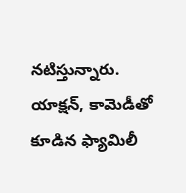నటిస్తున్నారు.
యాక్షన్, కామెడీతో కూడిన ఫ్యామిలీ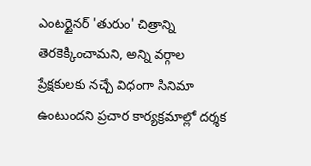ఎంటర్టైనర్ 'తురుం' చిత్రాన్ని తెరకెక్కించామని, అన్ని వర్గాల ప్రేక్షకులకు నచ్చే విధంగా సినిమా ఉంటుందని ప్రచార కార్యక్రమాల్లో దర్శక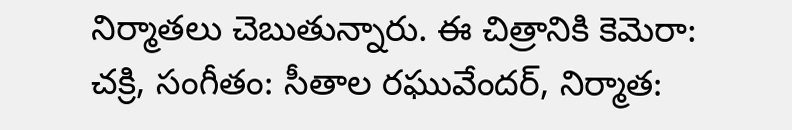నిర్మాతలు చెబుతున్నారు. ఈ చిత్రానికి కెమెరా: చక్రి, సంగీతం: సీతాల రఘువేందర్, నిర్మాత: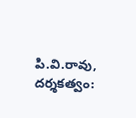పి.వి.రావు, దర్శకత్వం: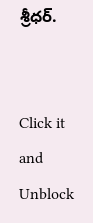శ్రీధర్.


Click it and Unblock